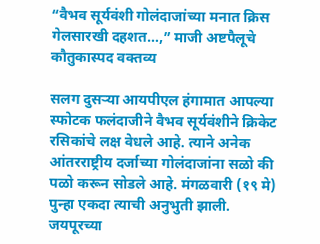“वैभव सूर्यवंशी गोलंदाजांच्या मनात क्रिस गेलसारखी दहशत…,” माजी अष्टपैलूचे कौतुकास्पद वक्तव्य

सलग दुसऱ्या आयपीएल हंगामात आपल्या स्फोटक फलंदाजीने वैभव सूर्यवंशीने क्रिकेट रसिकांचे लक्ष वेधले आहे. त्याने अनेक आंतरराष्ट्रीय दर्जाच्या गोलंदाजांना सळो की पळो करून सोडले आहे. मंगळवारी (१९ मे) पुन्हा एकदा त्याची अनुभुती झाली. जयपूरच्या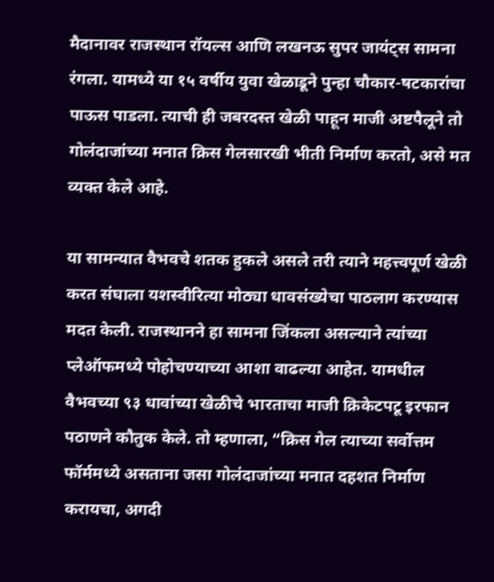मैदानावर राजस्थान रॉयल्स आणि लखनऊ सुपर जायंट्स सामना रंगला. यामध्ये या १५ वर्षीय युवा खेळाडूने पुन्हा चौकार-षटकारांचा पाऊस पाडला. त्याची ही जबरदस्त खेळी पाहून माजी अष्टपैलूने तो गोलंदाजांच्या मनात क्रिस गेलसारखी भीती निर्माण करतो, असे मत व्यक्त केले आहे.

या सामन्यात वैभवचे शतक हुकले असले तरी त्याने महत्त्वपूर्ण खेळी करत संघाला यशस्वीरित्या मोठ्या धावसंख्येचा पाठलाग करण्यास मदत केली. राजस्थानने हा सामना जिंकला असल्याने त्यांच्या प्लेऑफमध्ये पोहोचण्याच्या आशा वाढल्या आहेत. यामधील वैभवच्या ९३ धावांच्या खेळीचे भारताचा माजी क्रिकेटपटू इरफान पठाणने कौतुक केले. तो म्हणाला, “क्रिस गेल त्याच्या सर्वोत्तम फॉर्ममध्ये असताना जसा गोलंदाजांच्या मनात दहशत निर्माण करायचा, अगदी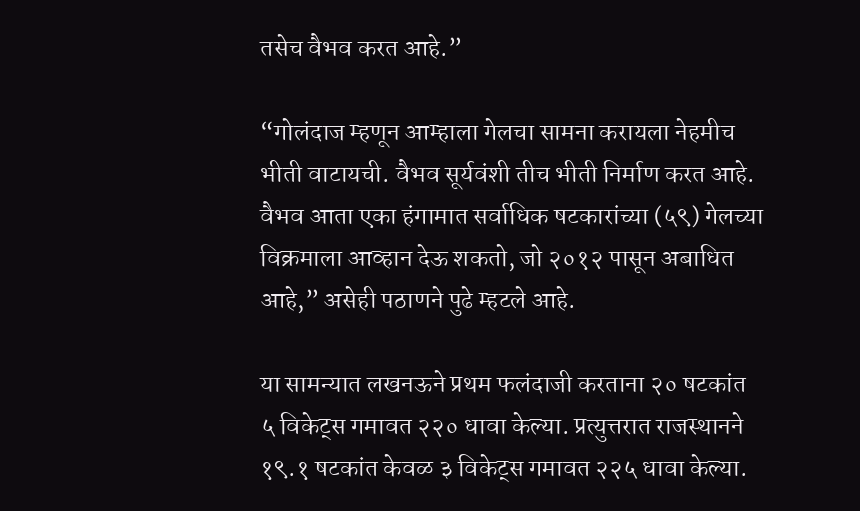तसेच वैभव करत आहे.”

“गोलंदाज म्हणून आम्हाला गेलचा सामना करायला नेहमीच भीती वाटायची. वैभव सूर्यवंशी तीच भीती निर्माण करत आहे. वैभव आता एका हंगामात सर्वाधिक षटकारांच्या (५९) गेलच्या विक्रमाला आव्हान देऊ शकतो, जो २०१२ पासून अबाधित आहे,” असेही पठाणने पुढे म्हटले आहे.

या सामन्यात लखनऊने प्रथम फलंदाजी करताना २० षटकांत ५ विकेट्स गमावत २२० धावा केल्या. प्रत्युत्तरात राजस्थानने १९.१ षटकांत केवळ ३ विकेट्स गमावत २२५ धावा केल्या.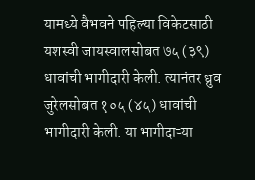यामध्ये वैभवने पहिल्या विकेटसाठी यशस्वी जायस्वालसोबत ७५ (३९) धावांची भागीदारी केली. त्यानंतर ध्रुव जुरेलसोबत १०५ (४५) धावांची भागीदारी केली. या भागीदाऱ्या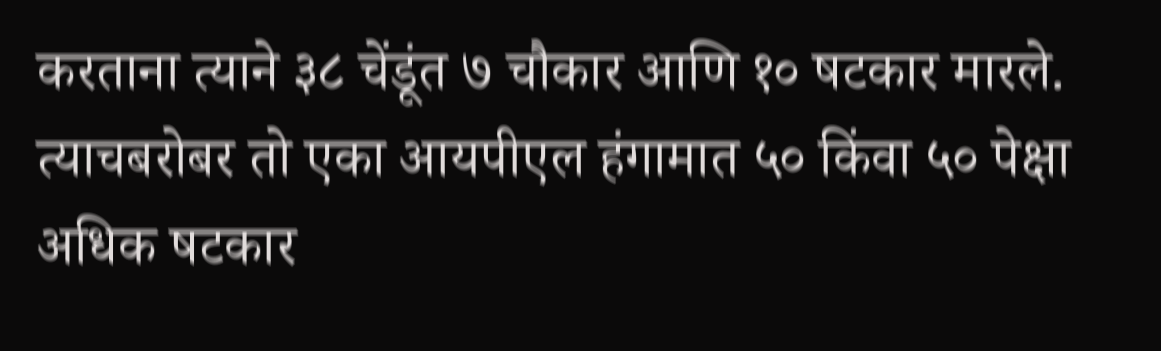करताना त्याने ३८ चेंडूंत ७ चौकार आणि १० षटकार मारले. त्याचबरोबर तो एका आयपीएल हंगामात ५० किंवा ५० पेक्षा अधिक षटकार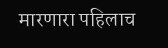मारणारा पहिलाच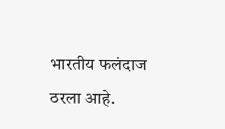भारतीय फलंदाज ठरला आहे.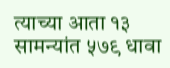त्याच्या आता १३ सामन्यांत ५७९ धावा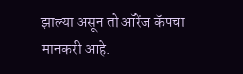झाल्या असून तो ऑरेंज कॅपचा मानकरी आहे.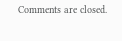Comments are closed.